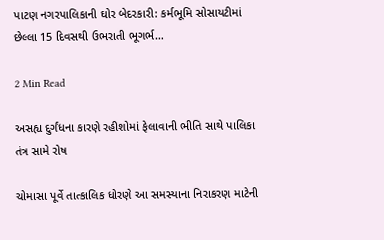પાટણ નગરપાલિકાની ઘોર બેદરકારી: કર્મભૂમિ સોસાયટીમાં છેલ્લા 15 દિવસથી ઉભરાતી ભૂગર્ભ…

2 Min Read

અસહ્ય દુર્ગંધના કારણે રહીશોમાં ફેલાવાની ભીતિ સાથે પાલિકા તંત્ર સામે રોષ

ચોમાસા પૂર્વે તાત્કાલિક ધોરણે આ સમસ્યાના નિરાકરણ માટેની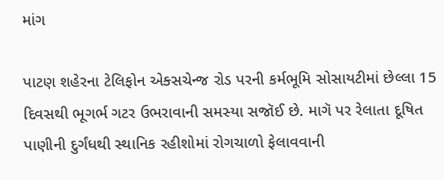માંગ

પાટણ શહેરના ટેલિફોન એક્સચેન્જ રોડ પરની કર્મભૂમિ સોસાયટીમાં છેલ્લા 15 દિવસથી ભૂગર્ભ ગટર ઉભરાવાની સમસ્યા સજૉઈ છે. માગૅ પર રેલાતા દૂષિત પાણીની દુર્ગંધથી સ્થાનિક રહીશોમાં રોગચાળો ફેલાવવાની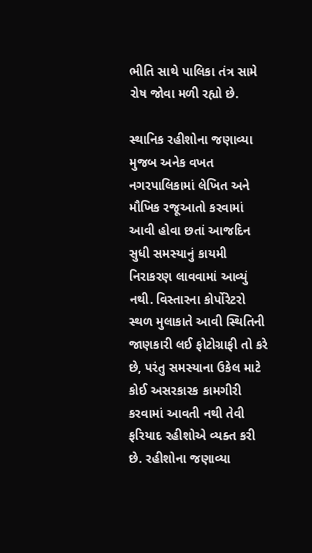ભીતિ સાથે પાલિકા તંત્ર સામે રોષ જોવા મળી રહ્યો છે.

સ્થાનિક રહીશોના જણાવ્યા મુજબ અનેક વખત નગરપાલિકામાં લેખિત અને મૌખિક રજૂઆતો કરવામાં આવી હોવા છતાં આજદિન સુધી સમસ્યાનું કાયમી નિરાકરણ લાવવામાં આવ્યું નથી. વિસ્તારના કોર્પોરેટરો સ્થળ મુલાકાતે આવી સ્થિતિની જાણકારી લઈ ફોટોગ્રાફી તો કરે છે, પરંતુ સમસ્યાના ઉકેલ માટે કોઈ અસરકારક કામગીરી કરવામાં આવતી નથી તેવી ફરિયાદ રહીશોએ વ્યક્ત કરી છે. રહીશોના જણાવ્યા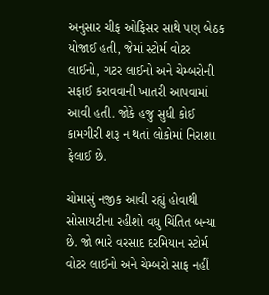અનુસાર ચીફ ઓફિસર સાથે પણ બેઠક યોજાઈ હતી, જેમાં સ્ટોર્મ વોટર લાઈનો, ગટર લાઈનો અને ચેમ્બરોની સફાઈ કરાવવાની ખાતરી આપવામાં આવી હતી. જોકે હજુ સુધી કોઈ કામગીરી શરૂ ન થતાં લોકોમાં નિરાશા ફેલાઈ છે.

ચોમાસું નજીક આવી રહ્યું હોવાથી સોસાયટીના રહીશો વધુ ચિંતિત બન્યા છે. જો ભારે વરસાદ દરમિયાન સ્ટોર્મ વોટર લાઈનો અને ચેમ્બરો સાફ નહીં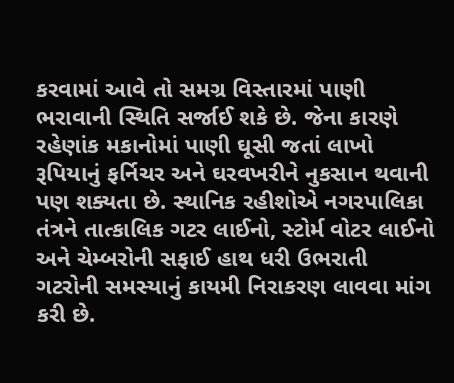કરવામાં આવે તો સમગ્ર વિસ્તારમાં પાણી ભરાવાની સ્થિતિ સર્જાઈ શકે છે. જેના કારણે રહેણાંક મકાનોમાં પાણી ઘૂસી જતાં લાખો રૂપિયાનું ફર્નિચર અને ઘરવખરીને નુકસાન થવાની પણ શક્યતા છે. સ્થાનિક રહીશોએ નગરપાલિકા તંત્રને તાત્કાલિક ગટર લાઈનો, સ્ટોર્મ વોટર લાઈનો અને ચેમ્બરોની સફાઈ હાથ ધરી ઉભરાતી ગટરોની સમસ્યાનું કાયમી નિરાકરણ લાવવા માંગ કરી છે.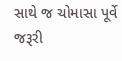સાથે જ ચોમાસા પૂર્વે જરૂરી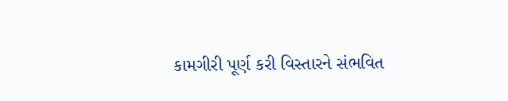કામગીરી પૂર્ણ કરી વિસ્તારને સંભવિત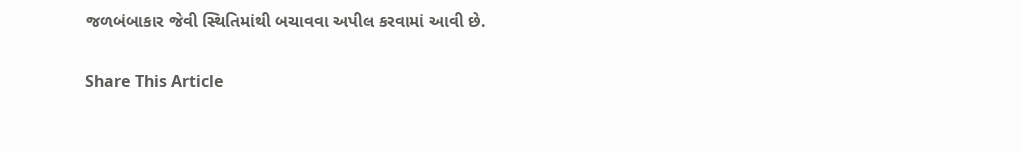જળબંબાકાર જેવી સ્થિતિમાંથી બચાવવા અપીલ કરવામાં આવી છે.

Share This Article